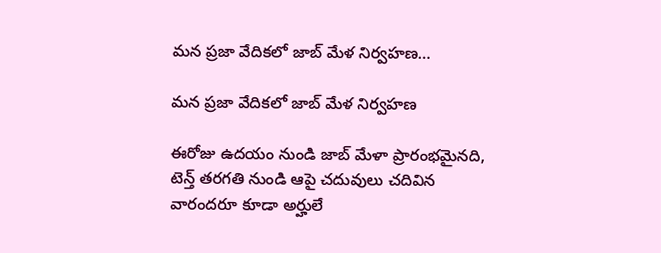మన ప్రజా వేదికలో జాబ్ మేళ నిర్వహణ…

మన ప్రజా వేదికలో జాబ్ మేళ నిర్వహణ

ఈరోజు ఉదయం నుండి జాబ్ మేళా ప్రారంభమైనది, టెన్త్ తరగతి నుండి ఆపై చదువులు చదివిన వారందరూ కూడా అర్హులే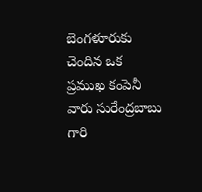బెంగళూరుకు చెందిన ఒక ప్రముఖ కంపెనీ వారు సురేంద్రబాబు గారి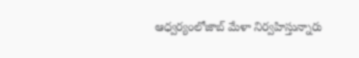ఆధ్వర్యంలోజాబ్ మేళా నిర్వహిస్తున్నారు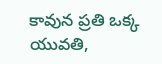కావున ప్రతి ఒక్క యువతి,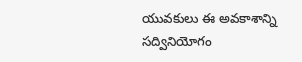యువకులు ఈ అవకాశాన్ని సద్వినియోగం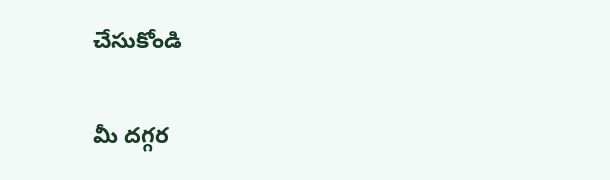చేసుకోండి

మీ దగ్గర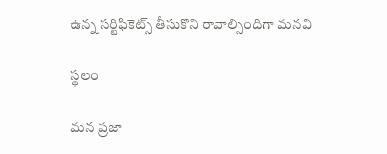ఉన్న సర్టిఫికెట్స్ తీసుకొని రావాల్సిందిగా మనవి

స్థలం

మన ప్రజా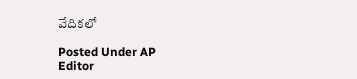వేదికలో

Posted Under AP
Editor